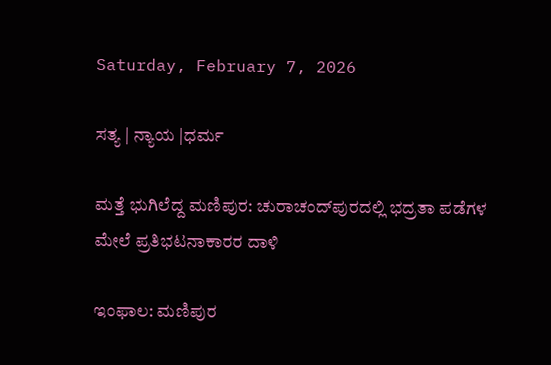Saturday, February 7, 2026

ಸತ್ಯ | ನ್ಯಾಯ |ಧರ್ಮ

ಮತ್ತೆ ಭುಗಿಲೆದ್ದ ಮಣಿಪುರ: ಚುರಾಚಂದ್‌ಪುರದಲ್ಲಿ ಭದ್ರತಾ ಪಡೆಗಳ ಮೇಲೆ ಪ್ರತಿಭಟನಾಕಾರರ ದಾಳಿ

ಇಂಫಾಲ: ಮಣಿಪುರ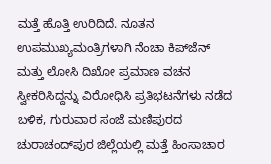ಮತ್ತೆ ಹೊತ್ತಿ ಉರಿದಿದೆ. ನೂತನ ಉಪಮುಖ್ಯಮಂತ್ರಿಗಳಾಗಿ ನೆಂಚಾ ಕಿಪ್‌ಜೆನ್ ಮತ್ತು ಲೋಸಿ ದಿಖೋ ಪ್ರಮಾಣ ವಚನ ಸ್ವೀಕರಿಸಿದ್ದನ್ನು ವಿರೋಧಿಸಿ ಪ್ರತಿಭಟನೆಗಳು ನಡೆದ ಬಳಿಕ, ಗುರುವಾರ ಸಂಜೆ ಮಣಿಪುರದ ಚುರಾಚಂದ್‌ಪುರ ಜಿಲ್ಲೆಯಲ್ಲಿ ಮತ್ತೆ ಹಿಂಸಾಚಾರ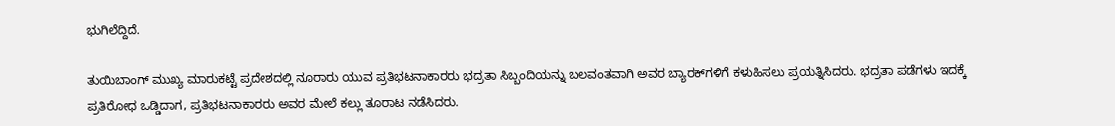ಭುಗಿಲೆದ್ದಿದೆ.

ತುಯಿಬಾಂಗ್ ಮುಖ್ಯ ಮಾರುಕಟ್ಟೆ ಪ್ರದೇಶದಲ್ಲಿ ನೂರಾರು ಯುವ ಪ್ರತಿಭಟನಾಕಾರರು ಭದ್ರತಾ ಸಿಬ್ಬಂದಿಯನ್ನು ಬಲವಂತವಾಗಿ ಅವರ ಬ್ಯಾರಕ್‌ಗಳಿಗೆ ಕಳುಹಿಸಲು ಪ್ರಯತ್ನಿಸಿದರು. ಭದ್ರತಾ ಪಡೆಗಳು ಇದಕ್ಕೆ ಪ್ರತಿರೋಧ ಒಡ್ಡಿದಾಗ, ಪ್ರತಿಭಟನಾಕಾರರು ಅವರ ಮೇಲೆ ಕಲ್ಲು ತೂರಾಟ ನಡೆಸಿದರು.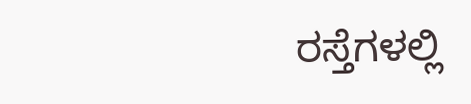ರಸ್ತೆಗಳಲ್ಲಿ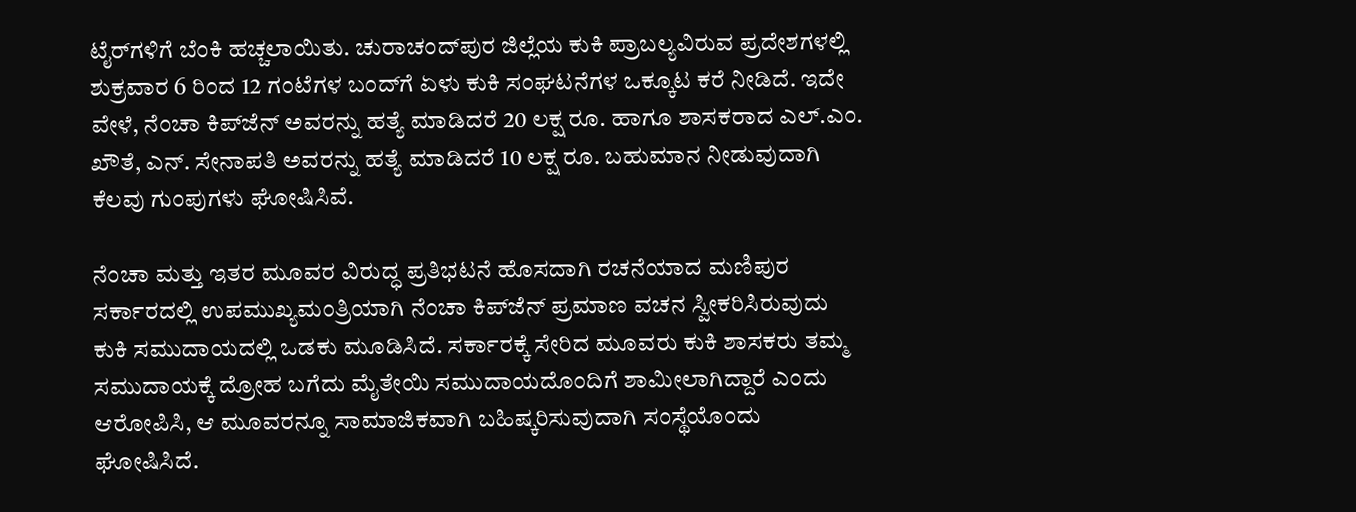ಟೈರ್‌ಗಳಿಗೆ ಬೆಂಕಿ ಹಚ್ಚಲಾಯಿತು. ಚುರಾಚಂದ್‌ಪುರ ಜಿಲ್ಲೆಯ ಕುಕಿ ಪ್ರಾಬಲ್ಯವಿರುವ ಪ್ರದೇಶಗಳಲ್ಲಿ ಶುಕ್ರವಾರ 6 ರಿಂದ 12 ಗಂಟೆಗಳ ಬಂದ್‌ಗೆ ಏಳು ಕುಕಿ ಸಂಘಟನೆಗಳ ಒಕ್ಕೂಟ ಕರೆ ನೀಡಿದೆ. ಇದೇ ವೇಳೆ, ನೆಂಚಾ ಕಿಪ್‌ಜೆನ್ ಅವರನ್ನು ಹತ್ಯೆ ಮಾಡಿದರೆ 20 ಲಕ್ಷ ರೂ. ಹಾಗೂ ಶಾಸಕರಾದ ಎಲ್.ಎಂ. ಖೌತೆ, ಎನ್. ಸೇನಾಪತಿ ಅವರನ್ನು ಹತ್ಯೆ ಮಾಡಿದರೆ 10 ಲಕ್ಷ ರೂ. ಬಹುಮಾನ ನೀಡುವುದಾಗಿ ಕೆಲವು ಗುಂಪುಗಳು ಘೋಷಿಸಿವೆ.

ನೆಂಚಾ ಮತ್ತು ಇತರ ಮೂವರ ವಿರುದ್ಧ ಪ್ರತಿಭಟನೆ ಹೊಸದಾಗಿ ರಚನೆಯಾದ ಮಣಿಪುರ ಸರ್ಕಾರದಲ್ಲಿ ಉಪಮುಖ್ಯಮಂತ್ರಿಯಾಗಿ ನೆಂಚಾ ಕಿಪ್‌ಜೆನ್ ಪ್ರಮಾಣ ವಚನ ಸ್ವೀಕರಿಸಿರುವುದು ಕುಕಿ ಸಮುದಾಯದಲ್ಲಿ ಒಡಕು ಮೂಡಿಸಿದೆ. ಸರ್ಕಾರಕ್ಕೆ ಸೇರಿದ ಮೂವರು ಕುಕಿ ಶಾಸಕರು ತಮ್ಮ ಸಮುದಾಯಕ್ಕೆ ದ್ರೋಹ ಬಗೆದು ಮೈತೇಯಿ ಸಮುದಾಯದೊಂದಿಗೆ ಶಾಮೀಲಾಗಿದ್ದಾರೆ ಎಂದು ಆರೋಪಿಸಿ, ಆ ಮೂವರನ್ನೂ ಸಾಮಾಜಿಕವಾಗಿ ಬಹಿಷ್ಕರಿಸುವುದಾಗಿ ಸಂಸ್ಥೆಯೊಂದು ಘೋಷಿಸಿದೆ.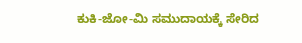ಕುಕಿ-ಜೋ-ಮಿ ಸಮುದಾಯಕ್ಕೆ ಸೇರಿದ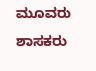ಮೂವರು ಶಾಸಕರು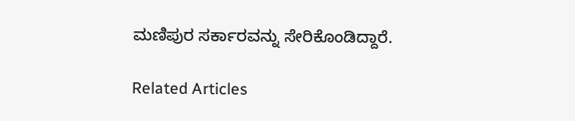ಮಣಿಪುರ ಸರ್ಕಾರವನ್ನು ಸೇರಿಕೊಂಡಿದ್ದಾರೆ.

Related Articles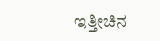ಇತ್ತೀಚಿನ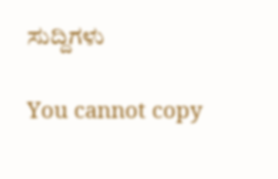ಸುದ್ದಿಗಳು

You cannot copy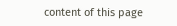content of this page